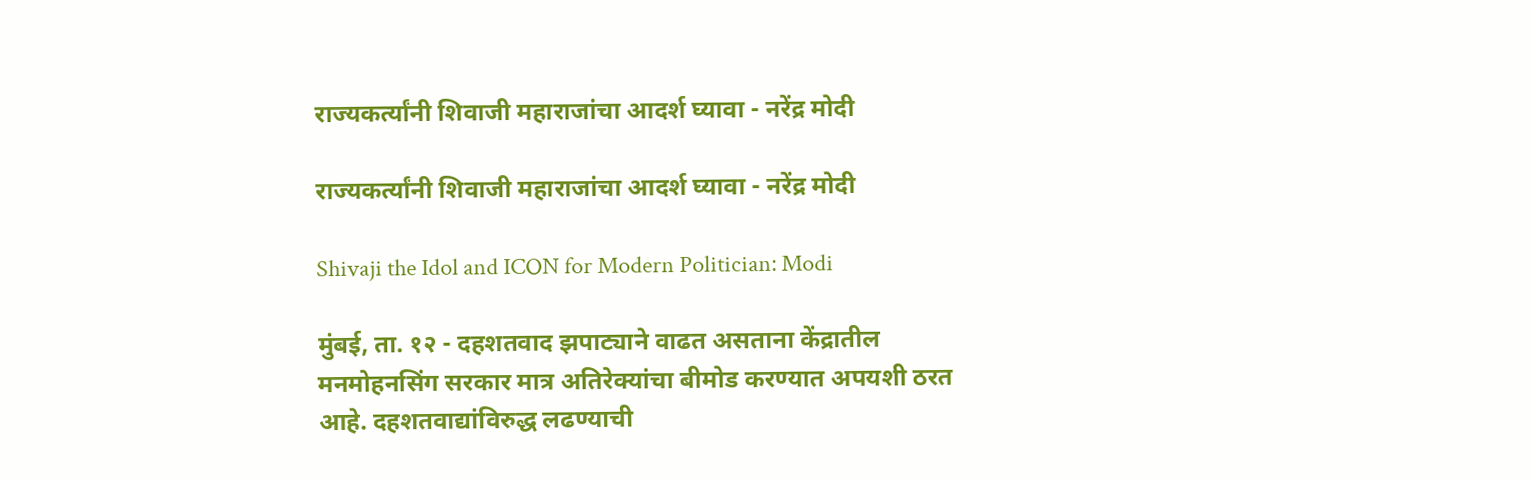राज्यकर्त्यांनी शिवाजी महाराजांचा आदर्श घ्यावा - नरेंद्र मोदी

राज्यकर्त्यांनी शिवाजी महाराजांचा आदर्श घ्यावा - नरेंद्र मोदी

Shivaji the Idol and ICON for Modern Politician: Modi

मुंबई, ता. १२ - दहशतवाद झपाट्याने वाढत असताना केंद्रातील मनमोहनसिंग सरकार मात्र अतिरेक्‍यांचा बीमोड करण्यात अपयशी ठरत आहे. दहशतवाद्यांविरुद्ध लढण्याची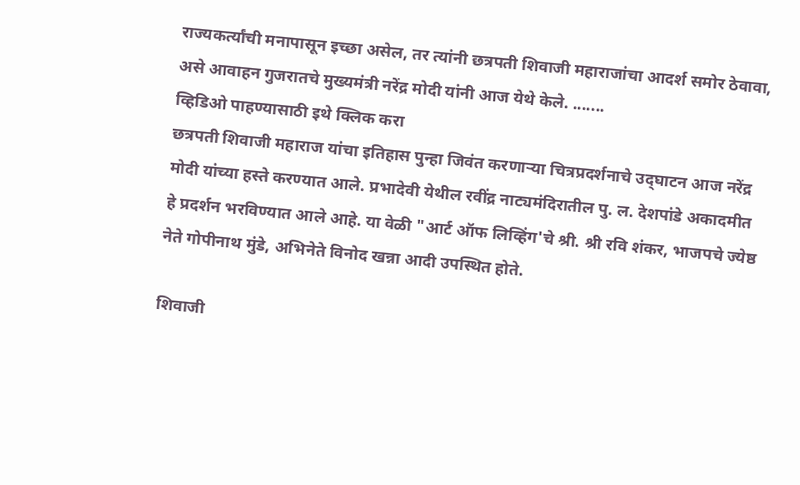राज्यकर्त्यांची मनापासून इच्छा असेल, तर त्यांनी छत्रपती शिवाजी महाराजांचा आदर्श समोर ठेवावा, असे आवाहन गुजरातचे मुख्यमंत्री नरेंद्र मोदी यांनी आज येथे केले. .......
व्हिडिओ पाहण्यासाठी इथे क्‍लिक करा
छत्रपती शिवाजी महाराज यांचा इतिहास पुन्हा जिवंत करणाऱ्या चित्रप्रदर्शनाचे उद्‌घाटन आज नरेंद्र मोदी यांच्या हस्ते करण्यात आले. प्रभादेवी येथील रवींद्र नाट्यमंदिरातील पु. ल. देशपांडे अकादमीत हे प्रदर्शन भरविण्यात आले आहे. या वेळी "आर्ट ऑफ लिव्हिंग'चे श्री. श्री रवि शंकर, भाजपचे ज्येष्ठ नेते गोपीनाथ मुंडे, अभिनेते विनोद खन्ना आदी उपस्थित होते.

शिवाजी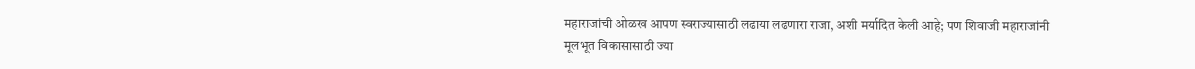महाराजांची ओळख आपण स्वराज्यासाठी लढाया लढणारा राजा, अशी मर्यादित केली आहे; पण शिवाजी महाराजांनी मूलभूत विकासासाठी ज्या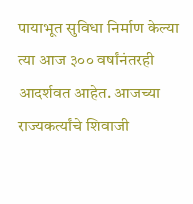पायाभूत सुविधा निर्माण केल्या त्या आज ३०० वर्षांनंतरही आदर्शवत आहेत. आजच्या राज्यकर्त्यांचे शिवाजी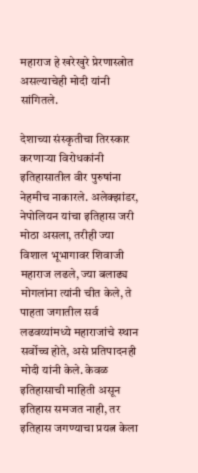महाराज हे खरेखुरे प्रेरणास्त्रोत असल्याचेही मोदी यांनी सांगितले.

देशाच्या संस्कृतीचा तिरस्कार करणाऱ्या विरोधकांनी इतिहासातील वीर पुरुषांना नेहमीच नाकारले. अलेक्‍झांडर, नेपोलियन यांचा इतिहास जरी मोठा असला, तरीही ज्या विशाल भूभागावर शिवाजी महाराज लढले, ज्या बलाढ्य मोगलांना त्यांनी चीत केले, ते पाहता जगातील सर्व लढवय्यांमध्ये महाराजांचे स्थान सर्वोच्च होते, असे प्रतिपादनही मोदी यांनी केले. केवळ इतिहासाची माहिती असून इतिहास समजत नाही, तर इतिहास जगण्याचा प्रयत्न केला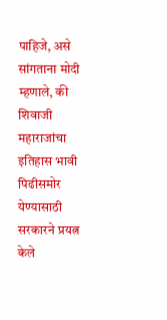पाहिजे, असे सांगताना मोदी म्हणाले, की शिवाजी महाराजांचा इतिहास भावी पिढीसमोर येण्यासाठी सरकारने प्रयत्न केले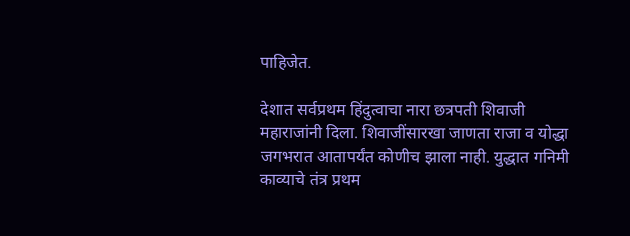पाहिजेत.

देशात सर्वप्रथम हिंदुत्वाचा नारा छत्रपती शिवाजी महाराजांनी दिला. शिवाजींसारखा जाणता राजा व योद्धा जगभरात आतापर्यंत कोणीच झाला नाही. युद्धात गनिमी काव्याचे तंत्र प्रथम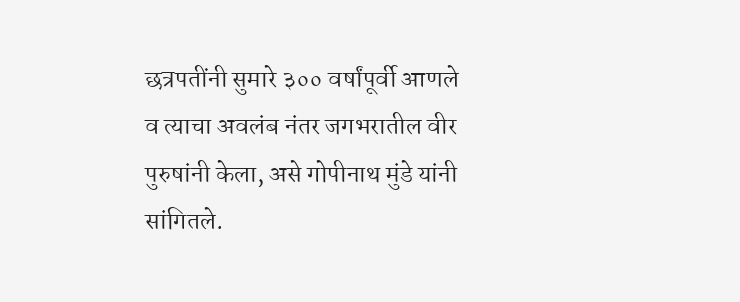छत्रपतींनी सुमारे ३०० वर्षांपूर्वी आणले व त्याचा अवलंब नंतर जगभरातील वीर पुरुषांनी केला, असे गोपीनाथ मुंडे यांनी सांगितले.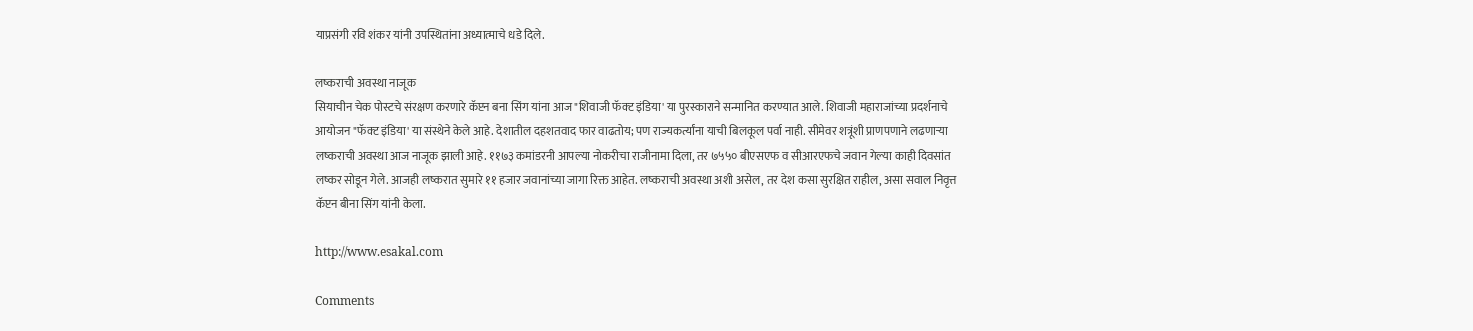याप्रसंगी रवि शंकर यांनी उपस्थितांना अध्यात्माचे धडे दिले.

लष्कराची अवस्था नाजूक
सियाचीन चेक पोस्टचे संरक्षण करणारे कॅप्टन बना सिंग यांना आज "शिवाजी फॅक्‍ट इंडिया' या पुरस्काराने सन्मानित करण्यात आले. शिवाजी महाराजांच्या प्रदर्शनाचे आयोजन "फॅक्‍ट इंडिया' या संस्थेने केले आहे. देशातील दहशतवाद फार वाढतोय; पण राज्यकर्त्यांना याची बिलकूल पर्वा नाही. सीमेवर शत्रूंशी प्राणपणाने लढणाऱ्या लष्कराची अवस्था आज नाजूक झाली आहे. ११७३ कमांडरनी आपल्या नोकरीचा राजीनामा दिला, तर ७५५० बीएसएफ व सीआरएफचे जवान गेल्या काही दिवसांत लष्कर सोडून गेले. आजही लष्करात सुमारे ११ हजार जवानांच्या जागा रिक्त आहेत. लष्कराची अवस्था अशी असेल, तर देश कसा सुरक्षित राहील, असा सवाल निवृत्त कॅप्टन बीना सिंग यांनी केला.

http://www.esakal.com

Comments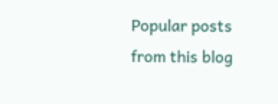Popular posts from this blog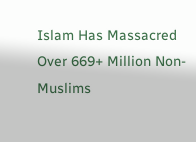Islam Has Massacred Over 669+ Million Non-Muslims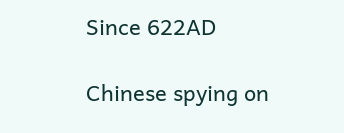Since 622AD

Chinese spying on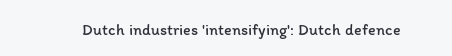Dutch industries 'intensifying': Dutch defence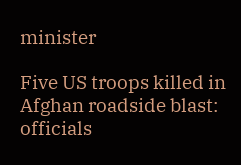minister

Five US troops killed in Afghan roadside blast: officials